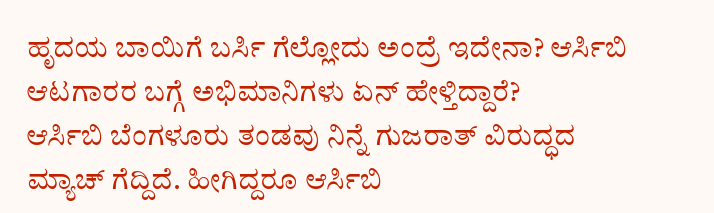ಹೃದಯ ಬಾಯಿಗೆ ಬರ್ಸಿ ಗೆಲ್ಲೋದು ಅಂದ್ರೆ ಇದೇನಾ? ಆರ್ಸಿಬಿ ಆಟಗಾರರ ಬಗ್ಗೆ ಅಭಿಮಾನಿಗಳು ಏನ್ ಹೇಳ್ತಿದ್ದಾರೆ?
ಆರ್ಸಿಬಿ ಬೆಂಗಳೂರು ತಂಡವು ನಿನ್ನೆ ಗುಜರಾತ್ ವಿರುದ್ಧದ ಮ್ಯಾಚ್ ಗೆದ್ದಿದೆ. ಹೀಗಿದ್ದರೂ ಆರ್ಸಿಬಿ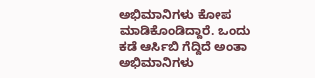ಅಭಿಮಾನಿಗಳು ಕೋಪ ಮಾಡಿಕೊಂಡಿದ್ದಾರೆ. ಒಂದು ಕಡೆ ಆರ್ಸಿಬಿ ಗೆದ್ದಿದೆ ಅಂತಾ ಅಭಿಮಾನಿಗಳು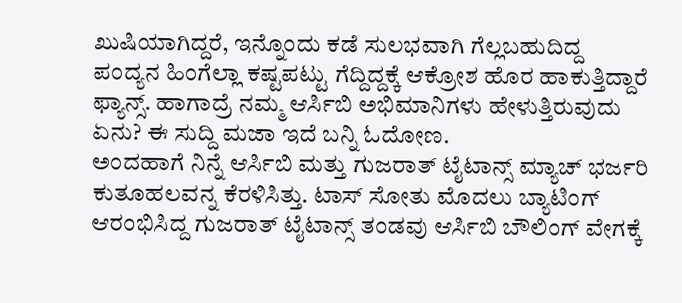ಖುಷಿಯಾಗಿದ್ದರೆ, ಇನ್ನೊಂದು ಕಡೆ ಸುಲಭವಾಗಿ ಗೆಲ್ಲಬಹುದಿದ್ದ ಪಂದ್ಯನ ಹಿಂಗೆಲ್ಲಾ ಕಷ್ಟಪಟ್ಟು ಗೆದ್ದಿದ್ದಕ್ಕೆ ಆಕ್ರೋಶ ಹೊರ ಹಾಕುತ್ತಿದ್ದಾರೆ ಫ್ಯಾನ್ಸ್. ಹಾಗಾದ್ರೆ ನಮ್ಮ ಆರ್ಸಿಬಿ ಅಭಿಮಾನಿಗಳು ಹೇಳುತ್ತಿರುವುದು ಏನು? ಈ ಸುದ್ದಿ ಮಜಾ ಇದೆ ಬನ್ನಿ ಓದೋಣ.
ಅಂದಹಾಗೆ ನಿನ್ನೆ ಆರ್ಸಿಬಿ ಮತ್ತು ಗುಜರಾತ್ ಟೈಟಾನ್ಸ್ ಮ್ಯಾಚ್ ಭರ್ಜರಿ ಕುತೂಹಲವನ್ನ ಕೆರಳಿಸಿತ್ತು. ಟಾಸ್ ಸೋತು ಮೊದಲು ಬ್ಯಾಟಿಂಗ್ ಆರಂಭಿಸಿದ್ದ ಗುಜರಾತ್ ಟೈಟಾನ್ಸ್ ತಂಡವು ಆರ್ಸಿಬಿ ಬೌಲಿಂಗ್ ವೇಗಕ್ಕೆ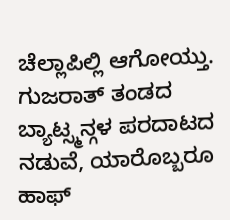ಚೆಲ್ಲಾಪಿಲ್ಲಿ ಆಗೋಯ್ತು. ಗುಜರಾತ್ ತಂಡದ ಬ್ಯಾಟ್ಸ್ಮನ್ಗಳ ಪರದಾಟದ ನಡುವೆ, ಯಾರೊಬ್ಬರೂ ಹಾಫ್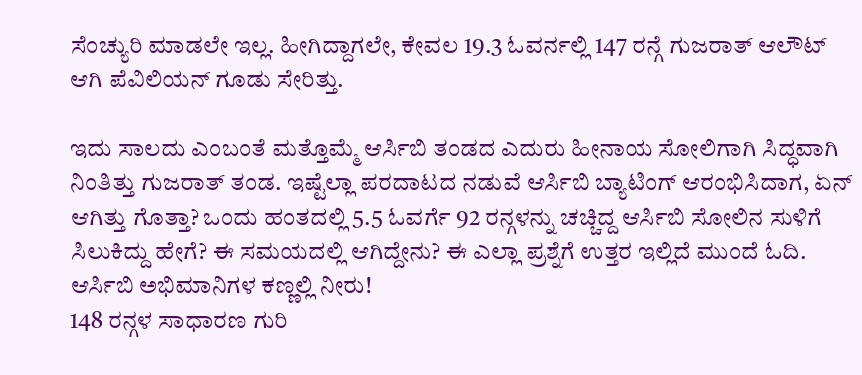ಸೆಂಚ್ಯುರಿ ಮಾಡಲೇ ಇಲ್ಲ. ಹೀಗಿದ್ದಾಗಲೇ, ಕೇವಲ 19.3 ಓವರ್ನಲ್ಲಿ 147 ರನ್ಗೆ ಗುಜರಾತ್ ಆಲೌಟ್ ಆಗಿ ಪೆವಿಲಿಯನ್ ಗೂಡು ಸೇರಿತ್ತು.

ಇದು ಸಾಲದು ಎಂಬಂತೆ ಮತ್ತೊಮ್ಮೆ ಆರ್ಸಿಬಿ ತಂಡದ ಎದುರು ಹೀನಾಯ ಸೋಲಿಗಾಗಿ ಸಿದ್ಧವಾಗಿ ನಿಂತಿತ್ತು ಗುಜರಾತ್ ತಂಡ. ಇಷ್ಟೆಲ್ಲಾ ಪರದಾಟದ ನಡುವೆ ಆರ್ಸಿಬಿ ಬ್ಯಾಟಿಂಗ್ ಆರಂಭಿಸಿದಾಗ, ಏನ್ ಆಗಿತ್ತು ಗೊತ್ತಾ? ಒಂದು ಹಂತದಲ್ಲಿ 5.5 ಓವರ್ಗೆ 92 ರನ್ಗಳನ್ನು ಚಚ್ಚಿದ್ದ ಆರ್ಸಿಬಿ ಸೋಲಿನ ಸುಳಿಗೆ ಸಿಲುಕಿದ್ದು ಹೇಗೆ? ಈ ಸಮಯದಲ್ಲಿ ಆಗಿದ್ದೇನು? ಈ ಎಲ್ಲಾ ಪ್ರಶ್ನೆಗೆ ಉತ್ತರ ಇಲ್ಲಿದೆ ಮುಂದೆ ಓದಿ.
ಆರ್ಸಿಬಿ ಅಭಿಮಾನಿಗಳ ಕಣ್ಣಲ್ಲಿ ನೀರು!
148 ರನ್ಗಳ ಸಾಧಾರಣ ಗುರಿ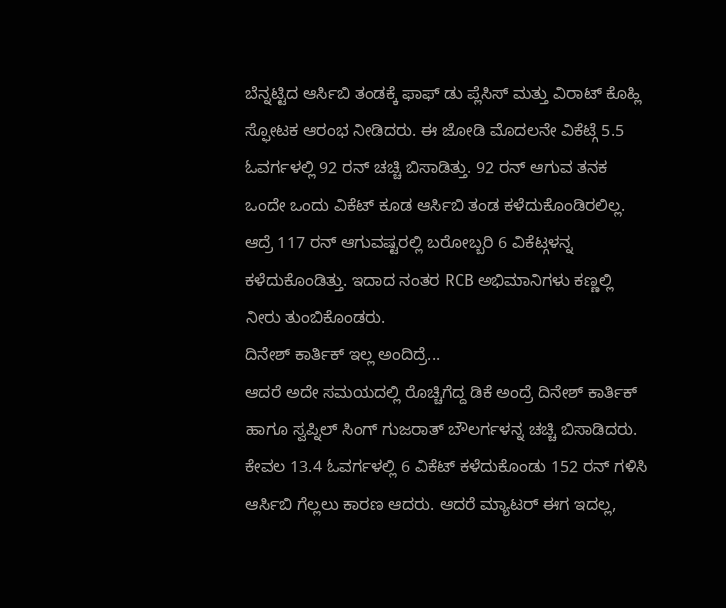ಬೆನ್ನಟ್ಟಿದ ಆರ್ಸಿಬಿ ತಂಡಕ್ಕೆ ಫಾಫ್ ಡು ಪ್ಲೆಸಿಸ್ ಮತ್ತು ವಿರಾಟ್ ಕೊಹ್ಲಿ ಸ್ಫೋಟಕ ಆರಂಭ ನೀಡಿದರು. ಈ ಜೋಡಿ ಮೊದಲನೇ ವಿಕೆಟ್ಗೆ 5.5 ಓವರ್ಗಳಲ್ಲಿ 92 ರನ್ ಚಚ್ಚಿ ಬಿಸಾಡಿತ್ತು. 92 ರನ್ ಆಗುವ ತನಕ ಒಂದೇ ಒಂದು ವಿಕೆಟ್ ಕೂಡ ಆರ್ಸಿಬಿ ತಂಡ ಕಳೆದುಕೊಂಡಿರಲಿಲ್ಲ. ಆದ್ರೆ 117 ರನ್ ಆಗುವಷ್ಟರಲ್ಲಿ ಬರೋಬ್ಬರಿ 6 ವಿಕೆಟ್ಗಳನ್ನ ಕಳೆದುಕೊಂಡಿತ್ತು. ಇದಾದ ನಂತರ RCB ಅಭಿಮಾನಿಗಳು ಕಣ್ಣಲ್ಲಿ ನೀರು ತುಂಬಿಕೊಂಡರು.
ದಿನೇಶ್ ಕಾರ್ತಿಕ್ ಇಲ್ಲ ಅಂದಿದ್ರೆ...
ಆದರೆ ಅದೇ ಸಮಯದಲ್ಲಿ ರೊಚ್ಚಿಗೆದ್ದ ಡಿಕೆ ಅಂದ್ರೆ ದಿನೇಶ್ ಕಾರ್ತಿಕ್ ಹಾಗೂ ಸ್ವಪ್ನಿಲ್ ಸಿಂಗ್ ಗುಜರಾತ್ ಬೌಲರ್ಗಳನ್ನ ಚಚ್ಚಿ ಬಿಸಾಡಿದರು. ಕೇವಲ 13.4 ಓವರ್ಗಳಲ್ಲಿ 6 ವಿಕೆಟ್ ಕಳೆದುಕೊಂಡು 152 ರನ್ ಗಳಿಸಿ ಆರ್ಸಿಬಿ ಗೆಲ್ಲಲು ಕಾರಣ ಆದರು. ಆದರೆ ಮ್ಯಾಟರ್ ಈಗ ಇದಲ್ಲ,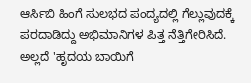ಆರ್ಸಿಬಿ ಹಿಂಗೆ ಸುಲಭದ ಪಂದ್ಯದಲ್ಲಿ ಗೆಲ್ಲುವುದಕ್ಕೆ ಪರದಾಡಿದ್ದು ಅಭಿಮಾನಿಗಳ ಪಿತ್ತ ನೆತ್ತಿಗೇರಿಸಿದೆ. ಅಲ್ಲದೆ 'ಹೃದಯ ಬಾಯಿಗೆ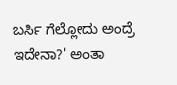ಬರ್ಸಿ ಗೆಲ್ಲೋದು ಅಂದ್ರೆ ಇದೇನಾ?' ಅಂತಾ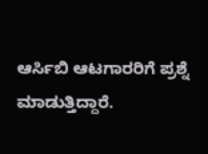ಆರ್ಸಿಬಿ ಆಟಗಾರರಿಗೆ ಪ್ರಶ್ನೆ ಮಾಡುತ್ತಿದ್ದಾರೆ.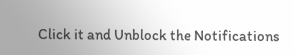Click it and Unblock the Notifications